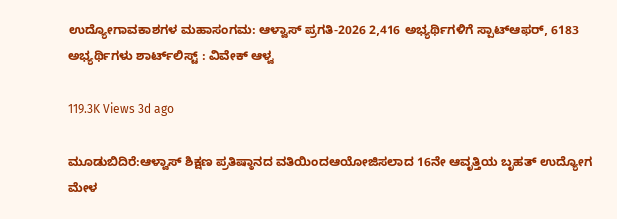ಉದ್ಯೋಗಾವಕಾಶಗಳ ಮಹಾಸಂಗಮ: ಆಳ್ವಾಸ್ ಪ್ರಗತಿ-2026 2,416 ಅಭ್ಯರ್ಥಿಗಳಿಗೆ ಸ್ಪಾಟ್‌ಆಫರ್, 6183 ಅಭ್ಯರ್ಥಿಗಳು ಶಾರ್ಟ್‌ಲಿಸ್ಟ್ : ವಿವೇಕ್ ಆಳ್ವ

119.3K Views 3d ago

ಮೂಡುಬಿದಿರೆ:ಆಳ್ವಾಸ್ ಶಿಕ್ಷಣ ಪ್ರತಿಷ್ಠಾನದ ವತಿಯಿಂದಆಯೋಜಿಸಲಾದ 16ನೇ ಆವೃತ್ತಿಯ ಬೃಹತ್‌ ಉದ್ಯೋಗ ಮೇಳ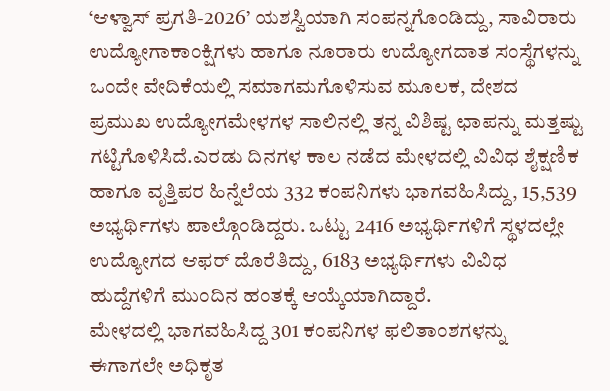‘ಆಳ್ವಾಸ್ ಪ್ರಗತಿ-2026’ ಯಶಸ್ವಿಯಾಗಿ ಸಂಪನ್ನಗೊಂಡಿದ್ದು, ಸಾವಿರಾರು ಉದ್ಯೋಗಾಕಾಂಕ್ಷಿಗಳು ಹಾಗೂ ನೂರಾರು ಉದ್ಯೋಗದಾತ ಸಂಸ್ಥೆಗಳನ್ನು ಒಂದೇ ವೇದಿಕೆಯಲ್ಲಿ ಸಮಾಗಮಗೊಳಿಸುವ ಮೂಲಕ, ದೇಶದ ಪ್ರಮುಖ ಉದ್ಯೋಗಮೇಳಗಳ ಸಾಲಿನಲ್ಲಿ ತನ್ನ ವಿಶಿಷ್ಟ ಛಾಪನ್ನು ಮತ್ತಷ್ಟು ಗಟ್ಟಿಗೊಳಿಸಿದೆ.ಎರಡು ದಿನಗಳ ಕಾಲ ನಡೆದ ಮೇಳದಲ್ಲಿ ವಿವಿಧ ಶೈಕ್ಷಣಿಕ ಹಾಗೂ ವೃತ್ತಿಪರ ಹಿನ್ನೆಲೆಯ 332 ಕಂಪನಿಗಳು ಭಾಗವಹಿಸಿದ್ದು, 15,539 ಅಭ್ಯರ್ಥಿಗಳು ಪಾಲ್ಗೊಂಡಿದ್ದರು. ಒಟ್ಟು 2416 ಅಭ್ಯರ್ಥಿಗಳಿಗೆ ಸ್ಥಳದಲ್ಲೇ ಉದ್ಯೋಗದ ಆಫರ್‌ ದೊರೆತಿದ್ದು, 6183 ಅಭ್ಯರ್ಥಿಗಳು ವಿವಿಧ ಹುದ್ದೆಗಳಿಗೆ ಮುಂದಿನ ಹಂತಕ್ಕೆ ಆಯ್ಕೆಯಾಗಿದ್ದಾರೆ.
ಮೇಳದಲ್ಲಿ ಭಾಗವಹಿಸಿದ್ದ 301 ಕಂಪನಿಗಳ ಫಲಿತಾಂಶಗಳನ್ನು ಈಗಾಗಲೇ ಅಧಿಕೃತ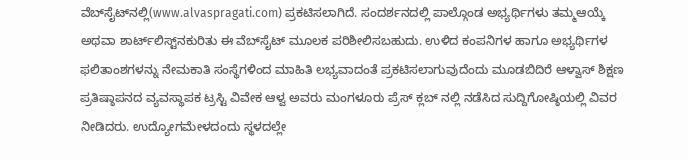ವೆಬ್‌ಸೈಟ್‌ನಲ್ಲಿ(www.alvaspragati.com) ಪ್ರಕಟಿಸಲಾಗಿದೆ. ಸಂದರ್ಶನದಲ್ಲಿ ಪಾಲ್ಗೊಂಡ ಅಭ್ಯರ್ಥಿಗಳು ತಮ್ಮಆಯ್ಕೆ ಅಥವಾ ಶಾರ್ಟ್‌ಲಿಸ್ಟ್‌ನಕುರಿತು ಈ ವೆಬ್‌ಸೈಟ್ ಮೂಲಕ ಪರಿಶೀಲಿಸಬಹುದು. ಉಳಿದ ಕಂಪನಿಗಳ ಹಾಗೂ ಅಭ್ಯರ್ಥಿಗಳ ಫಲಿತಾಂಶಗಳನ್ನು ನೇಮಕಾತಿ ಸಂಸ್ಥೆಗಳಿಂದ ಮಾಹಿತಿ ಲಭ್ಯವಾದಂತೆ ಪ್ರಕಟಿಸಲಾಗುವುದೆಂದು ಮೂಡಬಿದಿರೆ ಆಳ್ವಾಸ್ ಶಿಕ್ಷಣ ಪ್ರತಿಷ್ಠಾಪನದ ವ್ಯವಸ್ಥಾಪಕ ಟ್ರಸ್ಟಿ ವಿವೇಕ ಆಳ್ವ ಅವರು ಮಂಗಳೂರು ಪ್ರೆಸ್ ಕ್ಲಬ್ ನಲ್ಲಿ ನಡೆಸಿದ ಸುದ್ದಿಗೋಷ್ಠಿಯಲ್ಲಿ ವಿವರ ನೀಡಿದರು. ಉದ್ಯೋಗಮೇಳದಂದು ಸ್ಥಳದಲ್ಲೇ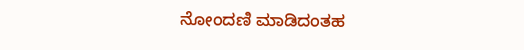ನೋಂದಣಿ ಮಾಡಿದಂತಹ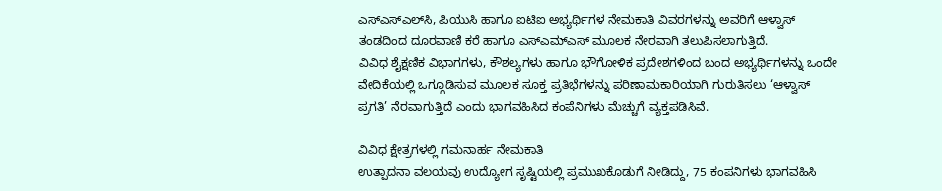ಎಸ್‌ಎಸ್‌ಎಲ್‌ಸಿ, ಪಿಯುಸಿ ಹಾಗೂ ಐಟಿಐ ಅಭ್ಯರ್ಥಿಗಳ ನೇಮಕಾತಿ ವಿವರಗಳನ್ನು ಅವರಿಗೆ ಆಳ್ವಾಸ್ ತಂಡದಿಂದ ದೂರವಾಣಿ ಕರೆ ಹಾಗೂ ಎಸ್‌ಎಮ್‌ಎಸ್ ಮೂಲಕ ನೇರವಾಗಿ ತಲುಪಿಸಲಾಗುತ್ತಿದೆ.
ವಿವಿಧ ಶೈಕ್ಷಣಿಕ ವಿಭಾಗಗಳು, ಕೌಶಲ್ಯಗಳು ಹಾಗೂ ಭೌಗೋಳಿಕ ಪ್ರದೇಶಗಳಿಂದ ಬಂದ ಅಭ್ಯರ್ಥಿಗಳನ್ನು ಒಂದೇ ವೇದಿಕೆಯಲ್ಲಿ ಒಗ್ಗೂಡಿಸುವ ಮೂಲಕ ಸೂಕ್ತ ಪ್ರತಿಭೆಗಳನ್ನು ಪರಿಣಾಮಕಾರಿಯಾಗಿ ಗುರುತಿಸಲು ‘ಆಳ್ವಾಸ್ ಪ್ರಗತಿ’ ನೆರವಾಗುತ್ತಿದೆ ಎಂದು ಭಾಗವಹಿಸಿದ ಕಂಪೆನಿಗಳು ಮೆಚ್ಚುಗೆ ವ್ಯಕ್ತಪಡಿಸಿವೆ.

ವಿವಿಧ ಕ್ಷೇತ್ರಗಳಲ್ಲಿ ಗಮನಾರ್ಹ ನೇಮಕಾತಿ
ಉತ್ಪಾದನಾ ವಲಯವು ಉದ್ಯೋಗ ಸೃಷ್ಟಿಯಲ್ಲಿ ಪ್ರಮುಖಕೊಡುಗೆ ನೀಡಿದ್ದು, 75 ಕಂಪನಿಗಳು ಭಾಗವಹಿಸಿ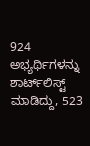924 ಅಭ್ಯರ್ಥಿಗಳನ್ನು ಶಾರ್ಟ್‌ಲಿಸ್ಟ್ ಮಾಡಿದ್ದು, 523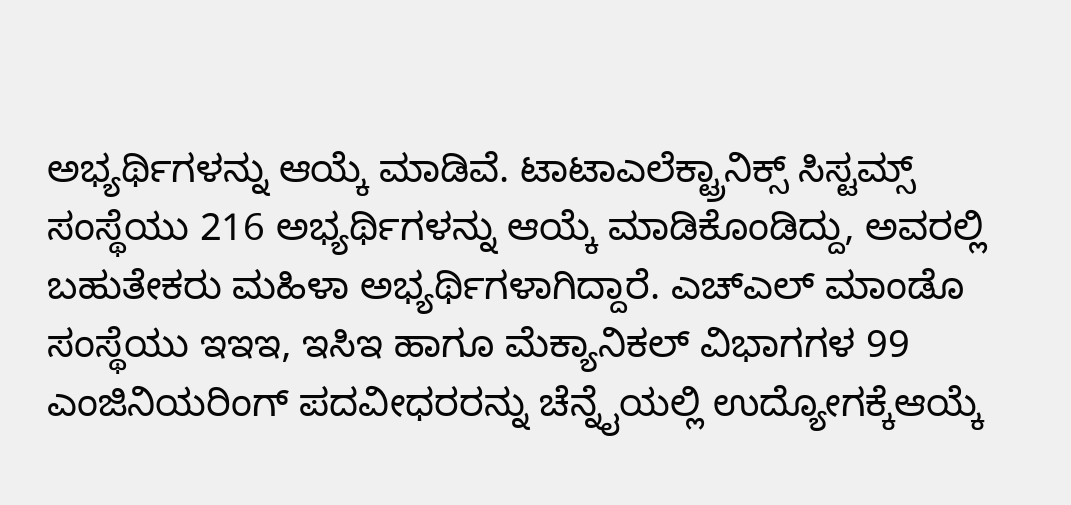ಅಭ್ಯರ್ಥಿಗಳನ್ನು ಆಯ್ಕೆ ಮಾಡಿವೆ. ಟಾಟಾಎಲೆಕ್ಟ್ರಾನಿಕ್ಸ್ ಸಿಸ್ಟಮ್ಸ್ ಸಂಸ್ಥೆಯು 216 ಅಭ್ಯರ್ಥಿಗಳನ್ನು ಆಯ್ಕೆ ಮಾಡಿಕೊಂಡಿದ್ದು, ಅವರಲ್ಲಿ ಬಹುತೇಕರು ಮಹಿಳಾ ಅಭ್ಯರ್ಥಿಗಳಾಗಿದ್ದಾರೆ. ಎಚ್‌ಎಲ್ ಮಾಂಡೊ ಸಂಸ್ಥೆಯು ಇಇಇ, ಇಸಿಇ ಹಾಗೂ ಮೆಕ್ಯಾನಿಕಲ್ ವಿಭಾಗಗಳ 99 ಎಂಜಿನಿಯರಿಂಗ್ ಪದವೀಧರರನ್ನು ಚೆನ್ನೈಯಲ್ಲಿ ಉದ್ಯೋಗಕ್ಕೆಆಯ್ಕೆ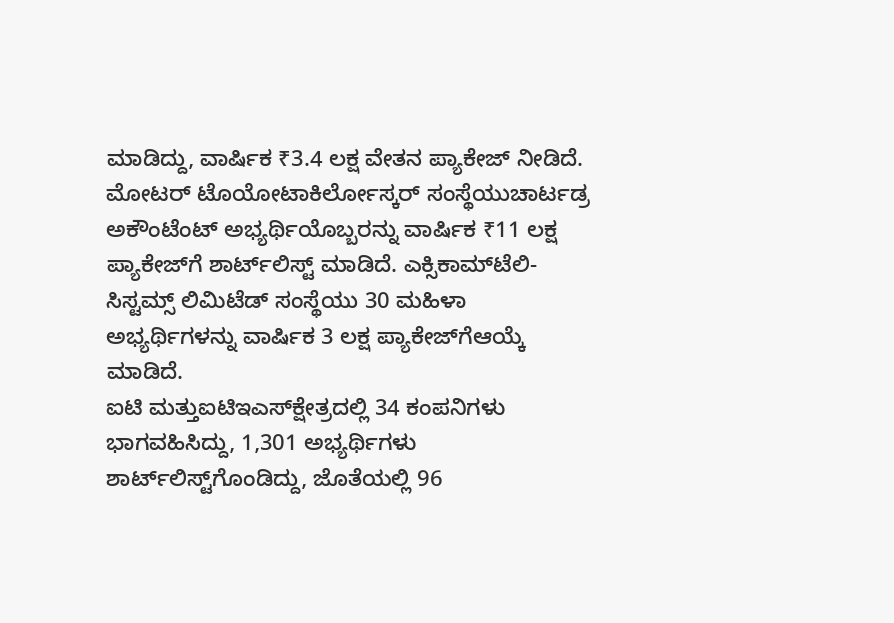ಮಾಡಿದ್ದು, ವಾರ್ಷಿಕ ₹3.4 ಲಕ್ಷ ವೇತನ ಪ್ಯಾಕೇಜ್ ನೀಡಿದೆ. ಮೋಟರ್ ಟೊಯೋಟಾಕಿರ್ಲೋಸ್ಕರ್ ಸಂಸ್ಥೆಯುಚಾರ್ಟಡ್ರ ಅಕೌಂಟೆಂಟ್ ಅಭ್ಯರ್ಥಿಯೊಬ್ಬರನ್ನು ವಾರ್ಷಿಕ ₹11 ಲಕ್ಷ ಪ್ಯಾಕೇಜ್‌ಗೆ ಶಾರ್ಟ್‌ಲಿಸ್ಟ್ ಮಾಡಿದೆ. ಎಕ್ಸಿಕಾಮ್‌ಟೆಲಿ-ಸಿಸ್ಟಮ್ಸ್ ಲಿಮಿಟೆಡ್ ಸಂಸ್ಥೆಯು 30 ಮಹಿಳಾ ಅಭ್ಯರ್ಥಿಗಳನ್ನು ವಾರ್ಷಿಕ 3 ಲಕ್ಷ ಪ್ಯಾಕೇಜ್‌ಗೆಆಯ್ಕೆ ಮಾಡಿದೆ.
ಐಟಿ ಮತ್ತುಐಟಿಇಎಸ್‌ಕ್ಷೇತ್ರದಲ್ಲಿ 34 ಕಂಪನಿಗಳು ಭಾಗವಹಿಸಿದ್ದು, 1,301 ಅಭ್ಯರ್ಥಿಗಳು ಶಾರ್ಟ್‌ಲಿಸ್ಟ್‌ಗೊಂಡಿದ್ದು, ಜೊತೆಯಲ್ಲಿ 96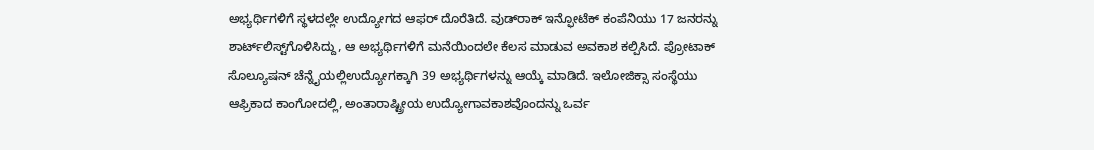ಅಭ್ಯರ್ಥಿಗಳಿಗೆ ಸ್ಥಳದಲ್ಲೇ ಉದ್ಯೋಗದ ಆಫರ್‌ ದೊರೆತಿದೆ. ವುಡ್‌ರಾಕ್‌ ಇನ್ಫೋಟೆಕ್‌ ಕಂಪೆನಿಯು 17 ಜನರನ್ನು ಶಾರ್ಟ್‌ಲಿಸ್ಟ್‌ಗೊಳಿಸಿದ್ದು, ಆ ಅಭ್ಯರ್ಥಿಗಳಿಗೆ ಮನೆಯಿಂದಲೇ ಕೆಲಸ ಮಾಡುವ ಅವಕಾಶ ಕಲ್ಪಿಸಿದೆ. ಪ್ರೋಟಾಕ್ ಸೊಲ್ಯೂಷನ್‌ ಚೆನ್ನೈಯಲ್ಲಿಉದ್ಯೋಗಕ್ಕಾಗಿ 39 ಅಭ್ಯರ್ಥಿಗಳನ್ನು ಆಯ್ಕೆ ಮಾಡಿದೆ. ಇಲೋಜಿಕ್ಸಾ ಸಂಸ್ಥೆಯು ಆಫ್ರಿಕಾದ ಕಾಂಗೋದಲ್ಲಿ, ಅಂತಾರಾಷ್ಟ್ರೀಯ ಉದ್ಯೋಗಾವಕಾಶವೊಂದನ್ನು ಒರ್ವ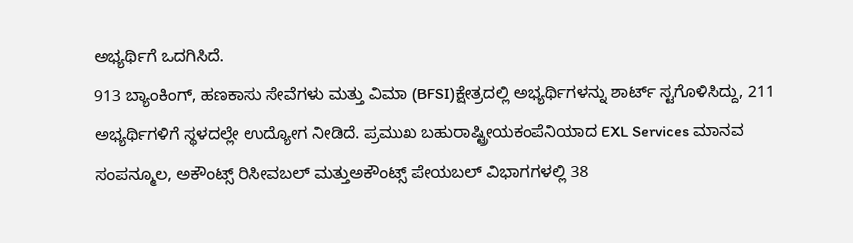ಅಭ್ಯರ್ಥಿಗೆ ಒದಗಿಸಿದೆ.
913 ಬ್ಯಾಂಕಿಂಗ್‌, ಹಣಕಾಸು ಸೇವೆಗಳು ಮತ್ತು ವಿಮಾ (BFSI)ಕ್ಷೇತ್ರದಲ್ಲಿ ಅಭ್ಯರ್ಥಿಗಳನ್ನು ಶಾರ್ಟ್‌ ಸ್ಟಗೊಳಿಸಿದ್ದು, 211 ಅಭ್ಯರ್ಥಿಗಳಿಗೆ ಸ್ಥಳದಲ್ಲೇ ಉದ್ಯೋಗ ನೀಡಿದೆ. ಪ್ರಮುಖ ಬಹುರಾಷ್ಟ್ರೀಯಕಂಪೆನಿಯಾದ EXL Services ಮಾನವ ಸಂಪನ್ಮೂಲ, ಅಕೌಂಟ್ಸ್ ರಿಸೀವಬಲ್ ಮತ್ತುಅಕೌಂಟ್ಸ್ ಪೇಯಬಲ್ ವಿಭಾಗಗಳಲ್ಲಿ 38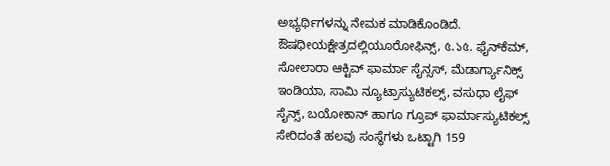ಅಭ್ಯರ್ಥಿಗಳನ್ನು ನೇಮಕ ಮಾಡಿಕೊಂಡಿದೆ.
ಔಷಧೀಯಕ್ಷೇತ್ರದಲ್ಲಿಯೂರೋಫಿನ್ಸ್, ৫.১৫. ಫೈನ್‌ಕೆಮ್, ಸೋಲಾರಾ ಆಕ್ಟಿವ್ ಫಾರ್ಮಾ ಸೈನ್ಸಸ್, ಮೆಡಾರ್ಗ್ಯಾನಿಕ್ಸ್‌ ಇಂಡಿಯಾ, ಸಾಮಿ ನ್ಯೂಟ್ರಾಸ್ಯುಟಿಕಲ್ಸ್, ವಸುಧಾ ಲೈಫ್ ಸೈನ್ಸ್, ಬಯೋಕಾನ್ ಹಾಗೂ ಗ್ರೂಪ್ ಫಾರ್ಮಾಸ್ಯುಟಿಕಲ್ಸ್ ಸೇರಿದಂತೆ ಹಲವು ಸಂಸ್ಥೆಗಳು ಒಟ್ಟಾಗಿ 159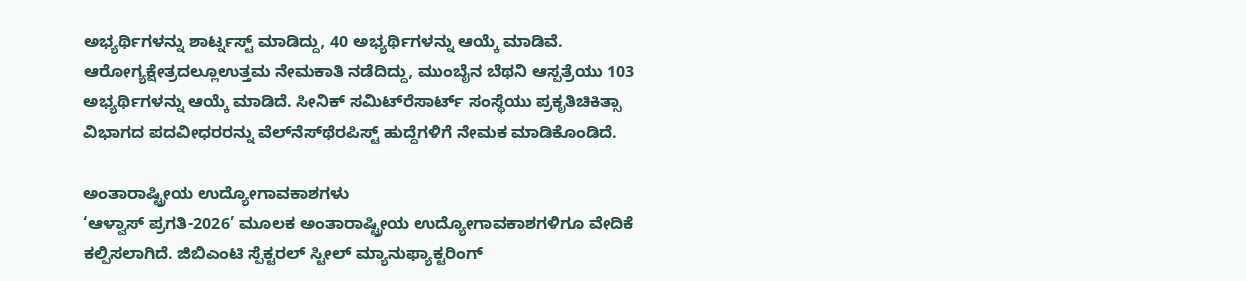ಅಭ್ಯರ್ಥಿಗಳನ್ನು ಶಾರ್ಟ್ನಸ್ಟ್ ಮಾಡಿದ್ದು, 40 ಅಭ್ಯರ್ಥಿಗಳನ್ನು ಆಯ್ಕೆ ಮಾಡಿವೆ.
ಆರೋಗ್ಯಕ್ಷೇತ್ರದಲ್ಲೂಉತ್ತಮ ನೇಮಕಾತಿ ನಡೆದಿದ್ದು, ಮುಂಬೈನ ಬೆಥನಿ ಆಸ್ಪತ್ರೆಯು 103 ಅಭ್ಯರ್ಥಿಗಳನ್ನು ಆಯ್ಕೆ ಮಾಡಿದೆ. ಸೀನಿಕ್ ಸಮಿಟ್‌ರೆಸಾರ್ಟ್ ಸಂಸ್ಥೆಯು ಪ್ರಕೃತಿಚಿಕಿತ್ಸಾ ವಿಭಾಗದ ಪದವೀಧರರನ್ನು ವೆಲ್‌ನೆಸ್‌ಥೆರಪಿಸ್ಟ್ ಹುದ್ದೆಗಳಿಗೆ ನೇಮಕ ಮಾಡಿಕೊಂಡಿದೆ.

ಅಂತಾರಾಷ್ಟ್ರೀಯ ಉದ್ಯೋಗಾವಕಾಶಗಳು
‘ಆಳ್ವಾಸ್ ಪ್ರಗತಿ-2026’ ಮೂಲಕ ಅಂತಾರಾಷ್ಟ್ರೀಯ ಉದ್ಯೋಗಾವಕಾಶಗಳಿಗೂ ವೇದಿಕೆ ಕಲ್ಪಿಸಲಾಗಿದೆ. ಜಿಬಿಎಂಟಿ ಸ್ಪೆಕ್ಟರಲ್ ಸ್ಟೀಲ್ ಮ್ಯಾನುಫ್ಯಾಕ್ಟರಿಂಗ್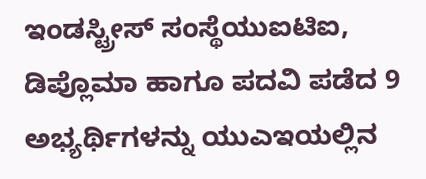ಇಂಡಸ್ಟ್ರೀಸ್ ಸಂಸ್ಥೆಯುಐಟಿಐ, ಡಿಪ್ಲೊಮಾ ಹಾಗೂ ಪದವಿ ಪಡೆದ 9 ಅಭ್ಯರ್ಥಿಗಳನ್ನು ಯುಎಇಯಲ್ಲಿನ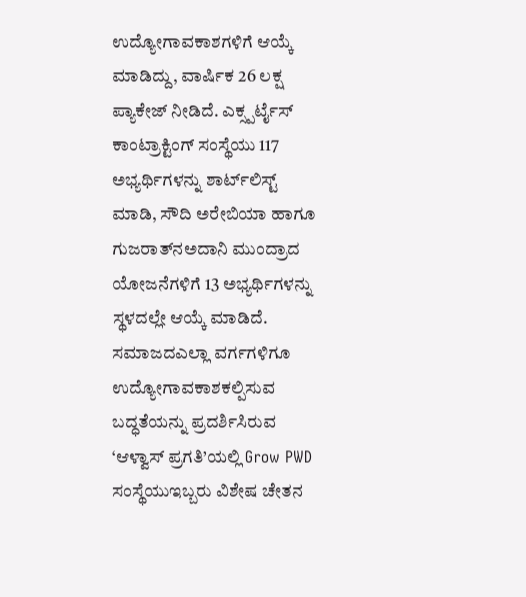ಉದ್ಯೋಗಾವಕಾಶಗಳಿಗೆ ಆಯ್ಕೆ ಮಾಡಿದ್ದು, ವಾರ್ಷಿಕ 26 ಲಕ್ಷ ಪ್ಯಾಕೇಜ್ ನೀಡಿದೆ. ಎಕ್ಸ್ಪರ್ಟೈಸ್ ಕಾಂಟ್ರಾಕ್ಟಿಂಗ್ ಸಂಸ್ಥೆಯು 117 ಅಭ್ಯರ್ಥಿಗಳನ್ನು ಶಾರ್ಟ್‌ಲಿಸ್ಟ್ ಮಾಡಿ, ಸೌದಿ ಅರೇಬಿಯಾ ಹಾಗೂ ಗುಜರಾತ್‌ನಅದಾನಿ ಮುಂದ್ರಾದ ಯೋಜನೆಗಳಿಗೆ 13 ಅಭ್ಯರ್ಥಿಗಳನ್ನು ಸ್ಥಳದಲ್ಲೇ ಆಯ್ಕೆ ಮಾಡಿದೆ.
ಸಮಾಜದಎಲ್ಲಾ ವರ್ಗಗಳಿಗೂ ಉದ್ಯೋಗಾವಕಾಶಕಲ್ಪಿಸುವ ಬದ್ಧತೆಯನ್ನು ಪ್ರದರ್ಶಿಸಿರುವ ‘ಆಳ್ವಾಸ್ ಪ್ರಗತಿ’ಯಲ್ಲಿ Grow PWD ಸಂಸ್ಥೆಯುಇಬ್ಬರು ವಿಶೇಷ ಚೇತನ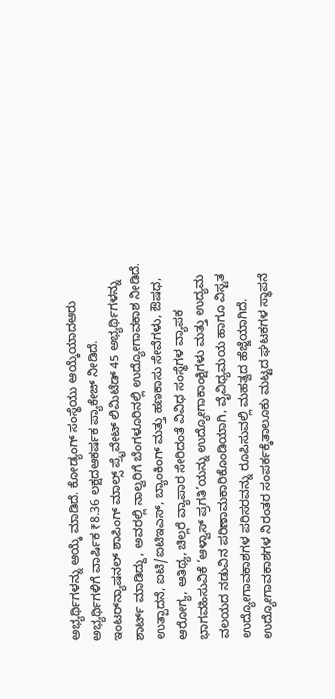ಅಭ್ಯರ್ಥಿಗಳನ್ನು ಆಯ್ಕೆ ಮಾಡಿದೆ. ಕೋಡ್ಯಂಗ್ ಸಂಸ್ಥೆಯು ಆಯ್ಕೆಯಾದಆರು ಅಭ್ಯರ್ಥಿಗಳಿಗೆ ವಾರ್ಷಿಕ ₹8.36 ಲಕ್ಷದಆಕರ್ಷಕ ಪ್ಯಾಕೇಜ್ ನೀಡಿದೆ. ಇಂಟರ್‌ನ್ಯಾಷನಲ್ ಶಾಪಿಂಗ್ ಮಾಲ್ಸ್ ಪ್ರೈವೇಟ್ ಲಿಮಿಟೆಡ್ 45 ಅಭ್ಯರ್ಥಿಗಳನ್ನು ಶಾರ್ಟ್‌ ಮಾಡಿದ್ದು, ಅವರಲ್ಲಿ ನಾಲ್ವರಿಗೆ ಬೆಂಗಳೂರಿನಲ್ಲಿ ಉದ್ಯೋಗಾವಕಾಶ ನೀಡಿದೆ.
ಉತ್ಪಾದನೆ, ಐಟಿ/ಐಟಿಇಎಸ್, ಬ್ಯಾಂಕಿಂಗ್ ಮತ್ತು ಹಣಕಾಸು ಸೇವೆಗಳು, ಔಷಧ, ಆರೋಗ್ಯ, ಆತಿಥ್ಯ, ಚಿಲ್ಲರೆ ವ್ಯಾಪಾರ ಸೇರಿದಂತೆ ವಿವಿಧ ಸಂಸ್ಥೆಗಳ ವ್ಯಾಪಕ ಭಾಗವಹಿಸುವಿಕೆ ‘ಆಳ್ವಾಸ್ ಪ್ರಗತಿ’ಯನ್ನು ಉದ್ಯೋಗಾಕಾಂಕ್ಷಿಗಳು ಮತ್ತು ಉದ್ಯಮ ವಲಯದ ನಡುವಿನ ಪರಿಣಾಮಕಾರಿಕೊಂಡಿಯಾಗಿ, ವೈವಿಧ್ಯಮಯ ಹಾಗೂ ವಿಸ್ಟತ ಉದ್ಯೋಗಾವಕಾಶಗಳ ಪರಿಸರವನ್ನು ರೂಪಿಸುವಲ್ಲಿ ಮಹತ್ವದ ಹೆಜ್ಜೆಯಾಗಿದೆ.
ಉದ್ಯೋಗಾವಕಾಶಗಳ ನಿರಂತರ ಸಂಪರ್ಕಕ್ಕೆತಾಲೂಕು ಮಟ್ಟದ ಘಟಕಗಳ ಸ್ಥಾಪನೆ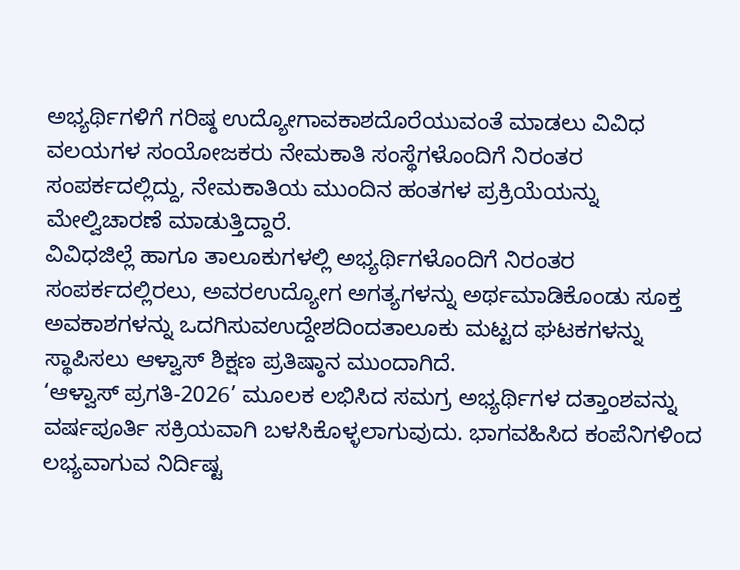ಅಭ್ಯರ್ಥಿಗಳಿಗೆ ಗರಿಷ್ಠ ಉದ್ಯೋಗಾವಕಾಶದೊರೆಯುವಂತೆ ಮಾಡಲು ವಿವಿಧ ವಲಯಗಳ ಸಂಯೋಜಕರು ನೇಮಕಾತಿ ಸಂಸ್ಥೆಗಳೊಂದಿಗೆ ನಿರಂತರ ಸಂಪರ್ಕದಲ್ಲಿದ್ದು, ನೇಮಕಾತಿಯ ಮುಂದಿನ ಹಂತಗಳ ಪ್ರಕ್ರಿಯೆಯನ್ನು ಮೇಲ್ವಿಚಾರಣೆ ಮಾಡುತ್ತಿದ್ದಾರೆ.
ವಿವಿಧಜಿಲ್ಲೆ ಹಾಗೂ ತಾಲೂಕುಗಳಲ್ಲಿ ಅಭ್ಯರ್ಥಿಗಳೊಂದಿಗೆ ನಿರಂತರ ಸಂಪರ್ಕದಲ್ಲಿರಲು, ಅವರಉದ್ಯೋಗ ಅಗತ್ಯಗಳನ್ನು ಅರ್ಥಮಾಡಿಕೊಂಡು ಸೂಕ್ತ ಅವಕಾಶಗಳನ್ನು ಒದಗಿಸುವಉದ್ದೇಶದಿಂದತಾಲೂಕು ಮಟ್ಟದ ಘಟಕಗಳನ್ನು ಸ್ಥಾಪಿಸಲು ಆಳ್ವಾಸ್ ಶಿಕ್ಷಣ ಪ್ರತಿಷ್ಠಾನ ಮುಂದಾಗಿದೆ.
‘ಆಳ್ವಾಸ್ ಪ್ರಗತಿ-2026’ ಮೂಲಕ ಲಭಿಸಿದ ಸಮಗ್ರ ಅಭ್ಯರ್ಥಿಗಳ ದತ್ತಾಂಶವನ್ನು ವರ್ಷಪೂರ್ತಿ ಸಕ್ರಿಯವಾಗಿ ಬಳಸಿಕೊಳ್ಳಲಾಗುವುದು. ಭಾಗವಹಿಸಿದ ಕಂಪೆನಿಗಳಿಂದ ಲಭ್ಯವಾಗುವ ನಿರ್ದಿಷ್ಟ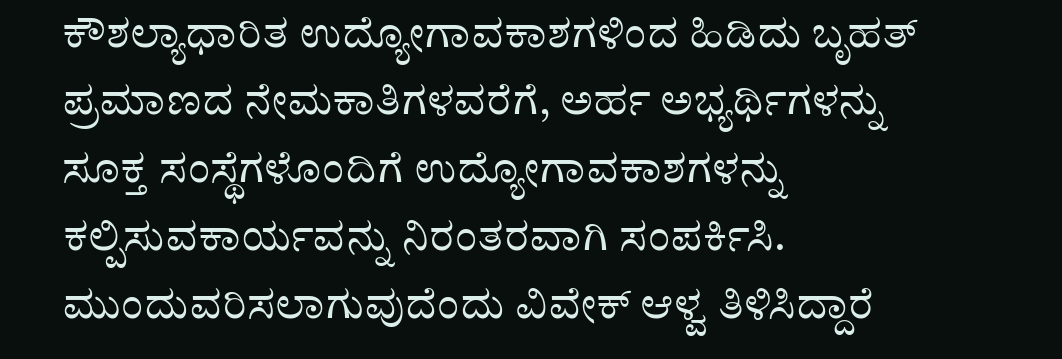ಕೌಶಲ್ಯಾಧಾರಿತ ಉದ್ಯೋಗಾವಕಾಶಗಳಿಂದ ಹಿಡಿದು ಬೃಹತ್ ಪ್ರಮಾಣದ ನೇಮಕಾತಿಗಳವರೆಗೆ, ಅರ್ಹ ಅಭ್ಯರ್ಥಿಗಳನ್ನು ಸೂಕ್ತ ಸಂಸ್ಥೆಗಳೊಂದಿಗೆ ಉದ್ಯೋಗಾವಕಾಶಗಳನ್ನು ಕಲ್ಪಿಸುವಕಾರ್ಯವನ್ನು ನಿರಂತರವಾಗಿ ಸಂಪರ್ಕಿಸಿ. ಮುಂದುವರಿಸಲಾಗುವುದೆಂದು ವಿವೇಕ್ ಆಳ್ವ ತಿಳಿಸಿದ್ದಾರೆ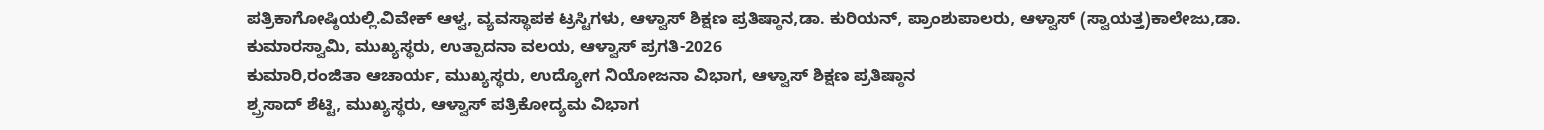ಪತ್ರಿಕಾಗೋಷ್ಠಿಯಲ್ಲಿ.ವಿವೇಕ್ ಆಳ್ವ, ವ್ಯವಸ್ಥಾಪಕ ಟ್ರಸ್ಟಿಗಳು, ಆಳ್ವಾಸ್ ಶಿಕ್ಷಣ ಪ್ರತಿಷ್ಠಾನ,ಡಾ. ಕುರಿಯನ್, ಪ್ರಾಂಶುಪಾಲರು, ಆಳ್ವಾಸ್ (ಸ್ವಾಯತ್ತ)ಕಾಲೇಜು,ಡಾ. ಕುಮಾರಸ್ವಾಮಿ, ಮುಖ್ಯಸ್ಥರು, ಉತ್ಪಾದನಾ ವಲಯ, ಆಳ್ವಾಸ್ ಪ್ರಗತಿ-2026
ಕುಮಾರಿ,ರಂಜಿತಾ ಆಚಾರ್ಯ, ಮುಖ್ಯಸ್ಥರು, ಉದ್ಯೋಗ ನಿಯೋಜನಾ ವಿಭಾಗ, ಆಳ್ವಾಸ್ ಶಿಕ್ಷಣ ಪ್ರತಿಷ್ಠಾನ
ಶ್ಪ್ರಸಾದ್ ಶೆಟ್ಟಿ, ಮುಖ್ಯಸ್ಥರು, ಆಳ್ವಾಸ್ ಪತ್ರಿಕೋದ್ಯಮ ವಿಭಾಗ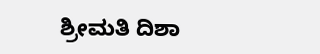ಶ್ರೀಮತಿ ದಿಶಾ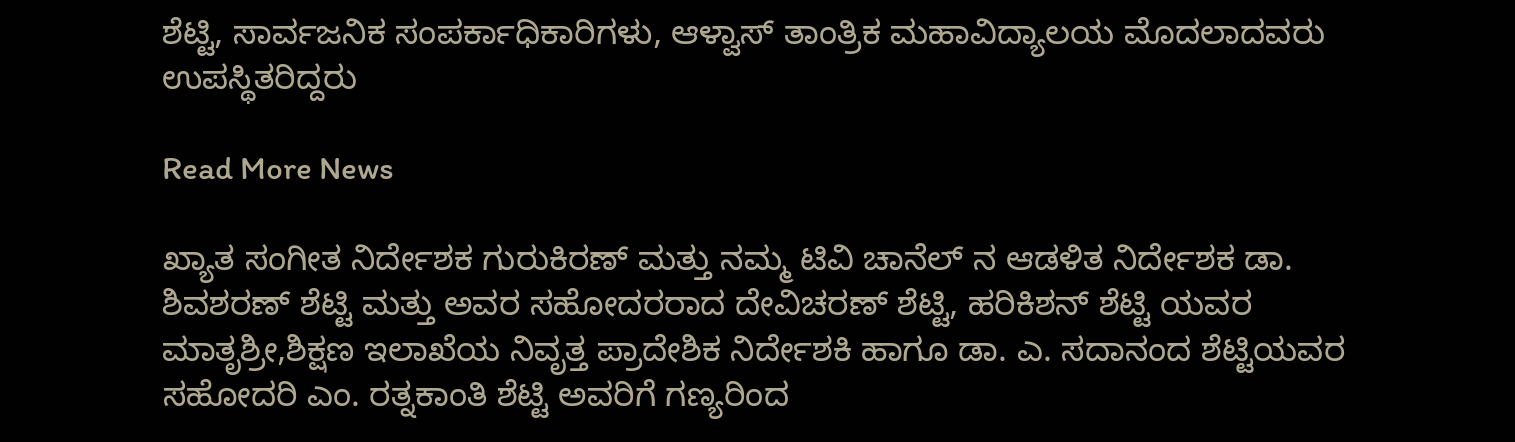ಶೆಟ್ಟಿ, ಸಾರ್ವಜನಿಕ ಸಂಪರ್ಕಾಧಿಕಾರಿಗಳು, ಆಳ್ವಾಸ್ ತಾಂತ್ರಿಕ ಮಹಾವಿದ್ಯಾಲಯ ಮೊದಲಾದವರು ಉಪಸ್ಥಿತರಿದ್ದರು

Read More News

ಖ್ಯಾತ ಸಂಗೀತ ನಿರ್ದೇಶಕ ಗುರುಕಿರಣ್ ಮತ್ತು ನಮ್ಮ ಟಿವಿ ಚಾನೆಲ್ ನ ಆಡಳಿತ ನಿರ್ದೇಶಕ ಡಾ. ಶಿವಶರಣ್ ಶೆಟ್ಟಿ ಮತ್ತು ಅವರ ಸಹೋದರರಾದ ದೇವಿಚರಣ್ ಶೆಟ್ಟಿ, ಹರಿಕಿಶನ್ ಶೆಟ್ಟಿ ಯವರ ಮಾತೃಶ್ರೀ,ಶಿಕ್ಷಣ ಇಲಾಖೆಯ ನಿವೃತ್ತ ಪ್ರಾದೇಶಿಕ ನಿರ್ದೇಶಕಿ ಹಾಗೂ ಡಾ. ಎ. ಸದಾನಂದ ಶೆಟ್ಟಿಯವರ ಸಹೋದರಿ ಎಂ. ರತ್ನಕಾಂತಿ ಶೆಟ್ಟಿ ಅವರಿಗೆ ಗಣ್ಯರಿಂದ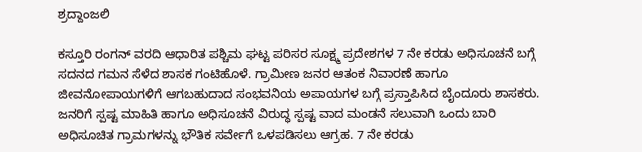ಶ್ರದ್ದಾಂಜಲಿ

ಕಸ್ತೂರಿ ರಂಗನ್ ವರದಿ ಆಧಾರಿತ ಪಶ್ಚಿಮ ಘಟ್ಟ ಪರಿಸರ ಸೂಕ್ಷ್ಮ ಪ್ರದೇಶಗಳ 7 ನೇ ಕರಡು ಅಧಿಸೂಚನೆ ಬಗ್ಗೆ ಸದನದ ಗಮನ ಸೆಳೆದ ಶಾಸಕ ಗಂಟಿಹೊಳೆ. ಗ್ರಾಮೀಣ ಜನರ ಆತಂಕ ನಿವಾರಣೆ ಹಾಗೂ ಜೀವನೋಪಾಯಗಳಿಗೆ ಆಗಬಹುದಾದ ಸಂಭವನಿಯ ಅಪಾಯಗಳ ಬಗ್ಗೆ ಪ್ರಸ್ತಾಪಿಸಿದ ಬೈಂದೂರು ಶಾಸಕರು. ಜನರಿಗೆ ಸ್ಪಷ್ಟ ಮಾಹಿತಿ ಹಾಗೂ ಅಧಿಸೂಚನೆ ವಿರುದ್ಧ ಸ್ಪಷ್ಟ ವಾದ ಮಂಡನೆ ಸಲುವಾಗಿ ಒಂದು ಬಾರಿ ಅಧಿಸೂಚಿತ ಗ್ರಾಮಗಳನ್ನು ಭೌತಿಕ ಸರ್ವೇಗೆ ಒಳಪಡಿಸಲು ಆಗ್ರಹ. 7 ನೇ ಕರಡು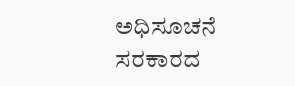ಅಧಿಸೂಚನೆ ಸರಕಾರದ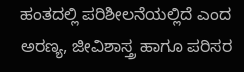ಹಂತದಲ್ಲಿ ಪರಿಶೀಲನೆಯಲ್ಲಿದೆ ಎಂದ ಅರಣ್ಯ, ಜೀವಿಶಾಸ್ತ್ರ ಹಾಗೂ ಪರಿಸರ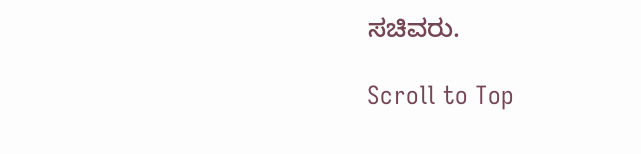ಸಚಿವರು.

Scroll to Top